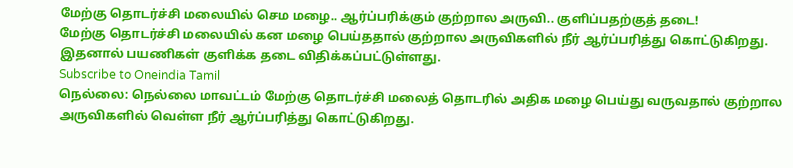மேற்கு தொடர்ச்சி மலையில் செம மழை.. ஆர்ப்பரிக்கும் குற்றால அருவி.. குளிப்பதற்குத் தடை!
மேற்கு தொடர்ச்சி மலையில் கன மழை பெய்ததால் குற்றால அருவிகளில் நீர் ஆர்ப்பரித்து கொட்டுகிறது. இதனால் பயணிகள் குளிக்க தடை விதிக்கப்பட்டுள்ளது.
Subscribe to Oneindia Tamil
நெல்லை: நெல்லை மாவட்டம் மேற்கு தொடர்ச்சி மலைத் தொடரில் அதிக மழை பெய்து வருவதால் குற்றால அருவிகளில் வெள்ள நீர் ஆர்ப்பரித்து கொட்டுகிறது.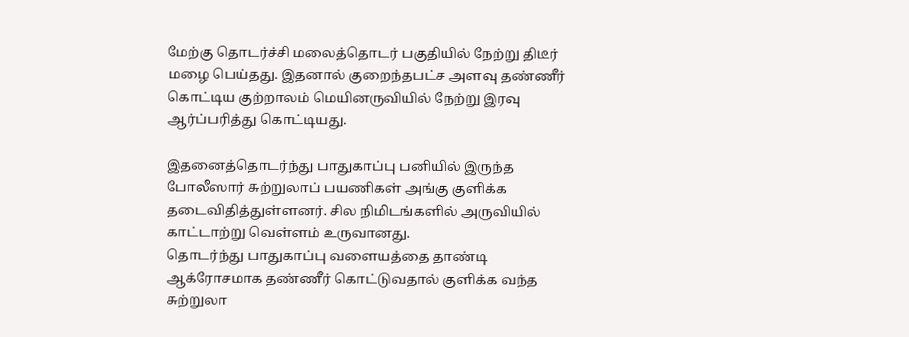மேற்கு தொடர்ச்சி மலைத்தொடர் பகுதியில் நேற்று திடீர் மழை பெய்தது. இதனால் குறைந்தபட்ச அளவு தண்ணீர் கொட்டிய குற்றாலம் மெயினருவியில் நேற்று இரவு ஆர்ப்பரித்து கொட்டியது.

இதனைத்தொடர்ந்து பாதுகாப்பு பனியில் இருந்த போலீஸார் சுற்றுலாப் பயணிகள் அங்கு குளிக்க தடைவிதித்துள்ளனர். சில நிமிடங்களில் அருவியில் காட்டாற்று வெள்ளம் உருவானது.
தொடர்ந்து பாதுகாப்பு வளையத்தை தாண்டி ஆக்ரோசமாக தண்ணீர் கொட்டுவதால் குளிக்க வந்த சுற்றுலா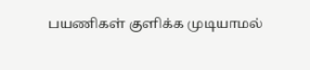பயணிகள் குளிக்க முடியாமல்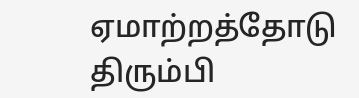ஏமாற்றத்தோடு திரும்பி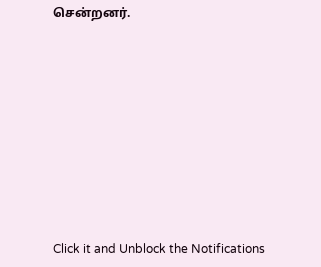சென்றனர்.












Click it and Unblock the Notifications